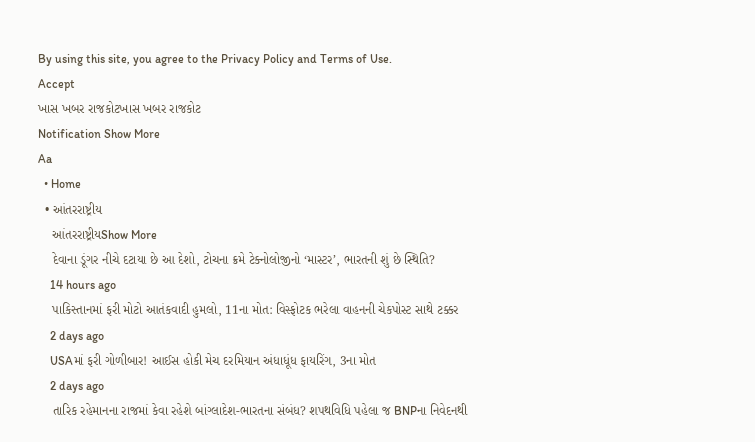By using this site, you agree to the Privacy Policy and Terms of Use.
Accept
ખાસ ખબર રાજકોટખાસ ખબર રાજકોટ
Notification Show More
Aa
  • Home
  • આંતરરાષ્ટ્રીય
    આંતરરાષ્ટ્રીયShow More
    દેવાના ડૂંગર નીચે દટાયા છે આ દેશો, ટોચના ક્રમે ટેક્નોલોજીનો ‘માસ્ટર’, ભારતની શું છે સ્થિતિ?
    14 hours ago
    પાકિસ્તાનમાં ફરી મોટો આતંકવાદી હુમલો, 11ના મોત: વિસ્ફોટક ભરેલા વાહનની ચેકપોસ્ટ સાથે ટક્કર
    2 days ago
    USAમાં ફરી ગોળીબાર! આઈસ હોકી મેચ દરમિયાન અંધાધૂંધ ફાયરિંગ, 3ના મોત
    2 days ago
    તારિક રહેમાનના રાજમાં કેવા રહેશે બાંગ્લાદેશ-ભારતના સંબંધ? શપથવિધિ પહેલા જ BNPના નિવેદનથી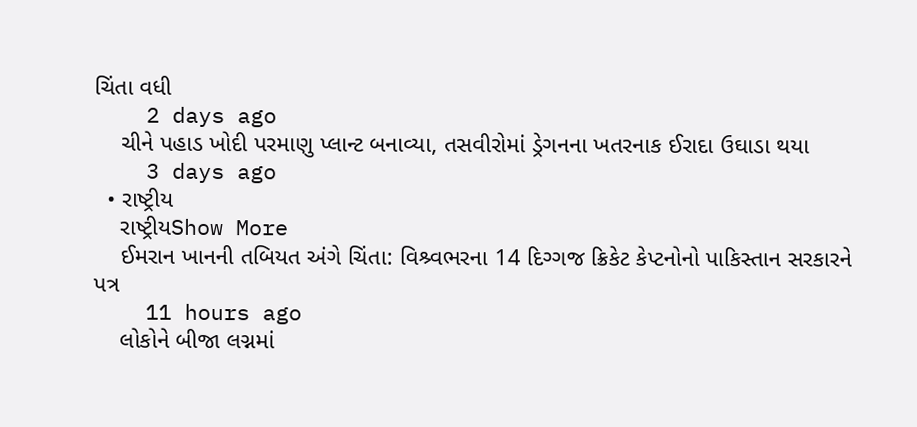ચિંતા વધી
    2 days ago
    ચીને પહાડ ખોદી પરમાણુ પ્લાન્ટ બનાવ્યા, તસવીરોમાં ડ્રેગનના ખતરનાક ઈરાદા ઉઘાડા થયા
    3 days ago
  • રાષ્ટ્રીય
    રાષ્ટ્રીયShow More
    ઈમરાન ખાનની તબિયત અંગે ચિંતા: વિશ્ર્વભરના 14 દિગ્ગજ ક્રિકેટ કેપ્ટનોનો પાકિસ્તાન સરકારને પત્ર
    11 hours ago
    લોકોને બીજા લગ્નમાં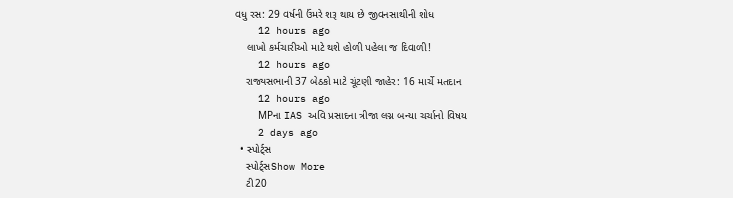વધુ રસ: 29 વર્ષની ઉંમરે શરૂ થાય છે જીવનસાથીની શોધ
    12 hours ago
    લાખો કર્મચારીઓ માટે થશે હોળી પહેલા જ દિવાળી!
    12 hours ago
    રાજ્યસભાની 37 બેઠકો માટે ચૂંટણી જાહેર: 16 માર્ચે મતદાન
    12 hours ago
    MPના IAS અવિ પ્રસાદના ત્રીજા લગ્ન બન્યા ચર્ચાનો વિષય
    2 days ago
  • સ્પોર્ટ્સ
    સ્પોર્ટ્સShow More
    ટી20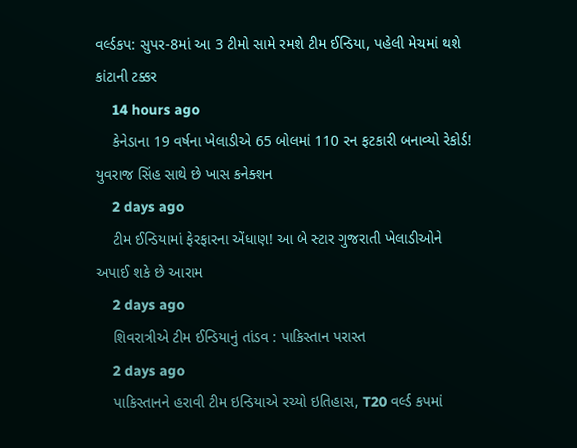વર્લ્ડકપ: સુપર-8માં આ 3 ટીમો સામે રમશે ટીમ ઈન્ડિયા, પહેલી મેચમાં થશે કાંટાની ટક્કર
    14 hours ago
    કેનેડાના 19 વર્ષના ખેલાડીએ 65 બોલમાં 110 રન ફટકારી બનાવ્યો રેકોર્ડ! યુવરાજ સિંહ સાથે છે ખાસ કનેક્શન
    2 days ago
    ટીમ ઈન્ડિયામાં ફેરફારના એંધાણ! આ બે સ્ટાર ગુજરાતી ખેલાડીઓને અપાઈ શકે છે આરામ
    2 days ago
    શિવરાત્રીએ ટીમ ઈન્ડિયાનું તાંડવ : પાકિસ્તાન પરાસ્ત
    2 days ago
    પાકિસ્તાનને હરાવી ટીમ ઇન્ડિયાએ રચ્યો ઇતિહાસ, T20 વર્લ્ડ કપમાં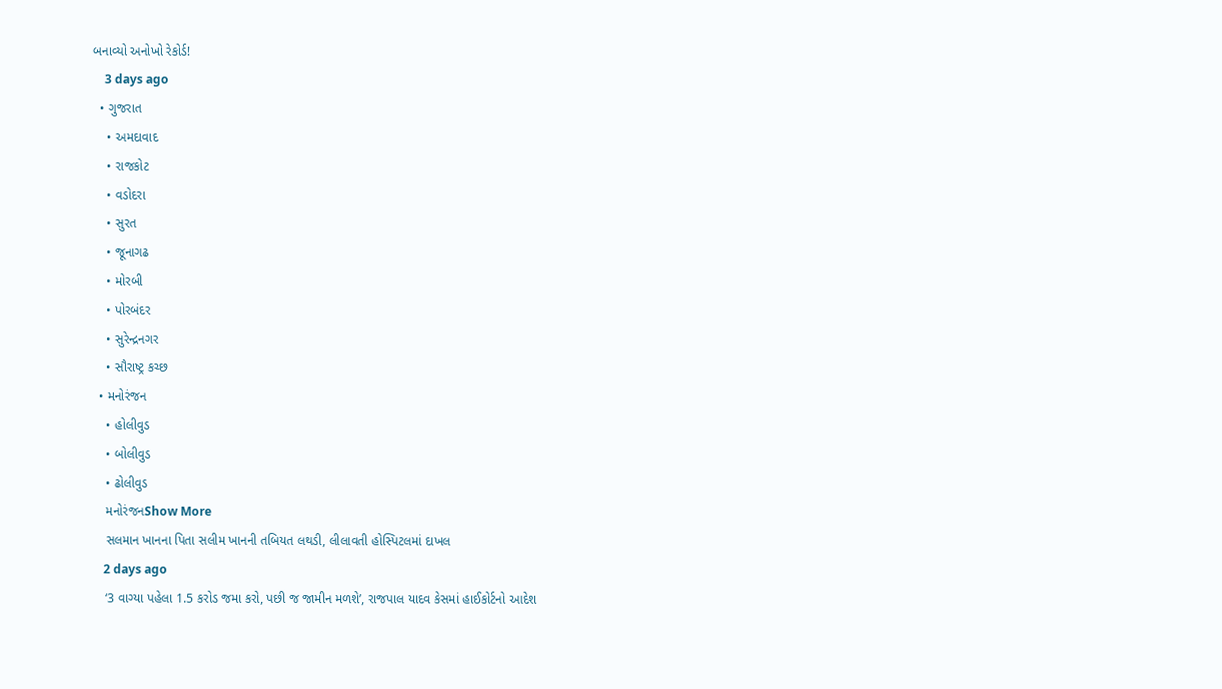બનાવ્યો અનોખો રેકોર્ડ!
    3 days ago
  • ગુજરાત
    • અમદાવાદ
    • રાજકોટ
    • વડોદરા
    • સુરત
    • જૂનાગઢ
    • મોરબી
    • પોરબંદર
    • સુરેન્દ્રનગર
    • સૌરાષ્ટ્ર કચ્છ
  • મનોરંજન
    • હોલીવુડ
    • બોલીવુડ
    • ઢોલીવુડ
    મનોરંજનShow More
    સલમાન ખાનના પિતા સલીમ ખાનની તબિયત લથડી, લીલાવતી હોસ્પિટલમાં દાખલ
    2 days ago
    ‘3 વાગ્યા પહેલા 1.5 કરોડ જમા કરો, પછી જ જામીન મળશે’, રાજપાલ યાદવ કેસમાં હાઈકોર્ટનો આદેશ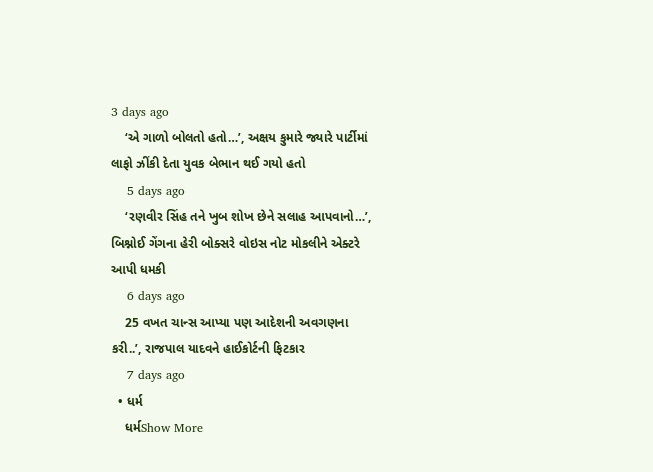3 days ago
    ‘એ ગાળો બોલતો હતો…’, અક્ષય કુમારે જ્યારે પાર્ટીમાં લાફો ઝીંકી દેતા યુવક બેભાન થઈ ગયો હતો
    5 days ago
    ‘રણવીર સિંહ તને ખુબ શોખ છેને સલાહ આપવાનો…’, બિશ્નોઈ ગેંગના હેરી બોક્સરે વોઇસ નોટ મોકલીને એક્ટરે આપી ધમકી
    6 days ago
    25 વખત ચાન્સ આપ્યા પણ આદેશની અવગણના કરી..’, રાજપાલ યાદવને હાઈકોર્ટની ફિટકાર
    7 days ago
  • ધર્મ
    ધર્મShow More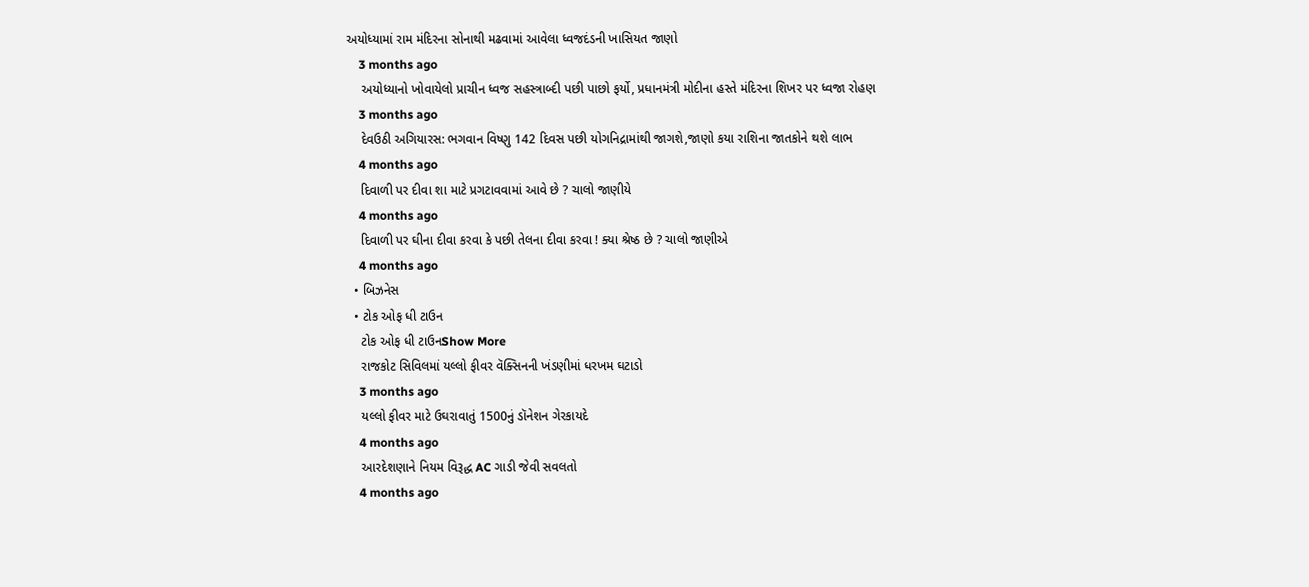અયોધ્યામાં રામ મંદિરના સોનાથી મઢવામાં આવેલા ધ્વજદંડની ખાસિયત જાણો
    3 months ago
    અયોધ્યાનો ખોવાયેલો પ્રાચીન ધ્વજ સહસ્ત્રાબ્દી પછી પાછો ફર્યો, પ્રધાનમંત્રી મોદીના હસ્તે મંદિરના શિખર પર ધ્વજા રોહણ
    3 months ago
    દેવઉઠી અગિયારસ: ભગવાન વિષ્ણુ 142 દિવસ પછી યોગનિદ્રામાંથી જાગશે,જાણો કયા રાશિના જાતકોને થશે લાભ
    4 months ago
    દિવાળી પર દીવા શા માટે પ્રગટાવવામાં આવે છે ? ચાલો જાણીયે
    4 months ago
    દિવાળી પર ઘીના દીવા કરવા કે પછી તેલના દીવા કરવા ! ક્યા શ્રેષ્ઠ છે ? ચાલો જાણીએ
    4 months ago
  • બિઝનેસ
  • ટોક ઓફ ધી ટાઉન
    ટોક ઓફ ધી ટાઉનShow More
    રાજકોટ સિવિલમાં યલ્લો ફીવર વૅક્સિનની ખંડણીમાં ધરખમ ઘટાડો
    3 months ago
    યલ્લો ફીવર માટે ઉઘરાવાતું 1500નું ડૉનેશન ગેરકાયદે
    4 months ago
    આરદેશણાને નિયમ વિરૂદ્ધ AC ગાડી જેવી સવલતો
    4 months ago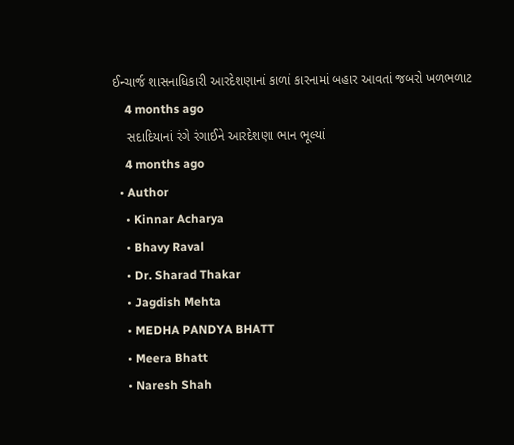ઈન્ચાર્જ શાસનાધિકારી આરદેશણાનાં કાળાં કારનામાં બહાર આવતાં જબરો ખળભળાટ
    4 months ago
    સદાદિયાનાં રંગે રંગાઈને આરદેશણા ભાન ભૂલ્યાં
    4 months ago
  • Author
    • Kinnar Acharya
    • Bhavy Raval
    • Dr. Sharad Thakar
    • Jagdish Mehta
    • MEDHA PANDYA BHATT
    • Meera Bhatt
    • Naresh Shah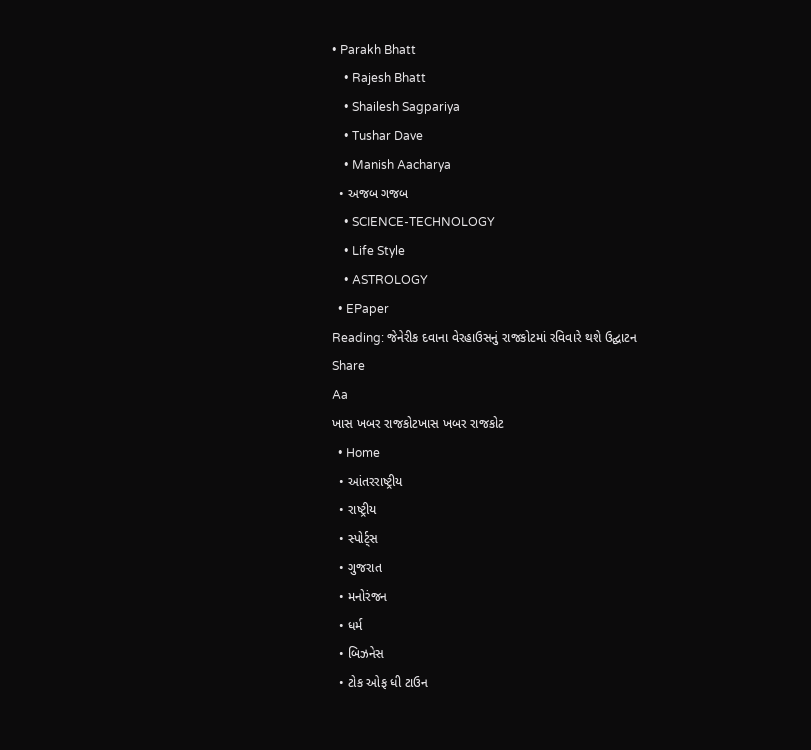• Parakh Bhatt
    • Rajesh Bhatt
    • Shailesh Sagpariya
    • Tushar Dave
    • Manish Aacharya
  • અજબ ગજબ
    • SCIENCE-TECHNOLOGY
    • Life Style
    • ASTROLOGY
  • EPaper
Reading: જેનેરીક દવાના વેરહાઉસનું રાજકોટમાં રવિવારે થશે ઉદ્ઘાટન
Share
Aa
ખાસ ખબર રાજકોટખાસ ખબર રાજકોટ
  • Home
  • આંતરરાષ્ટ્રીય
  • રાષ્ટ્રીય
  • સ્પોર્ટ્સ
  • ગુજરાત
  • મનોરંજન
  • ધર્મ
  • બિઝનેસ
  • ટોક ઓફ ધી ટાઉન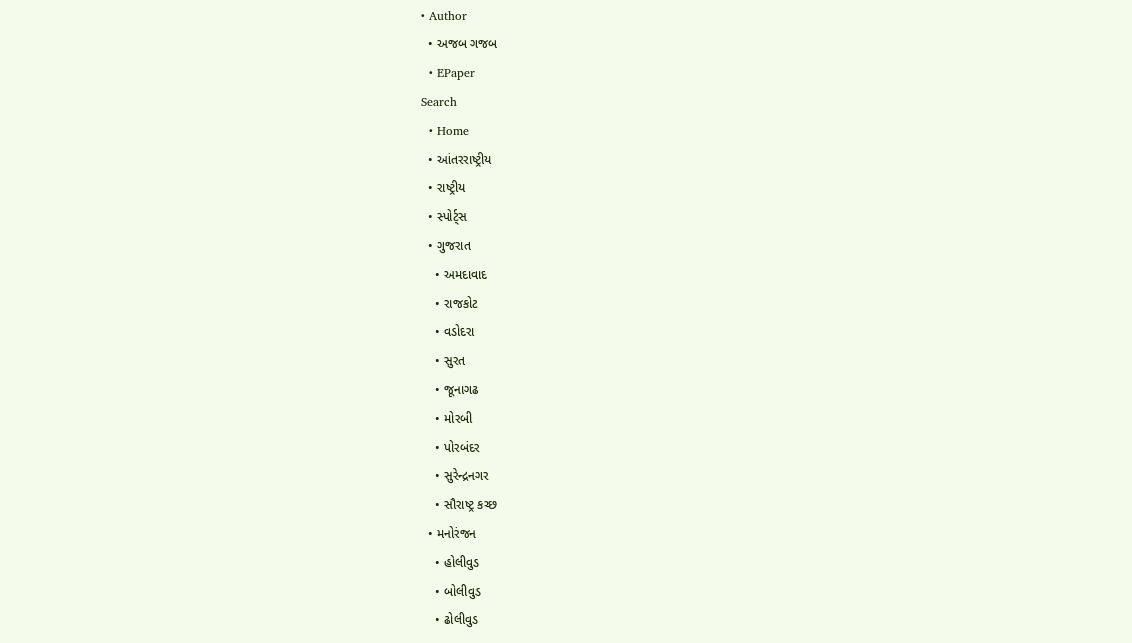• Author
  • અજબ ગજબ
  • EPaper
Search
  • Home
  • આંતરરાષ્ટ્રીય
  • રાષ્ટ્રીય
  • સ્પોર્ટ્સ
  • ગુજરાત
    • અમદાવાદ
    • રાજકોટ
    • વડોદરા
    • સુરત
    • જૂનાગઢ
    • મોરબી
    • પોરબંદર
    • સુરેન્દ્રનગર
    • સૌરાષ્ટ્ર કચ્છ
  • મનોરંજન
    • હોલીવુડ
    • બોલીવુડ
    • ઢોલીવુડ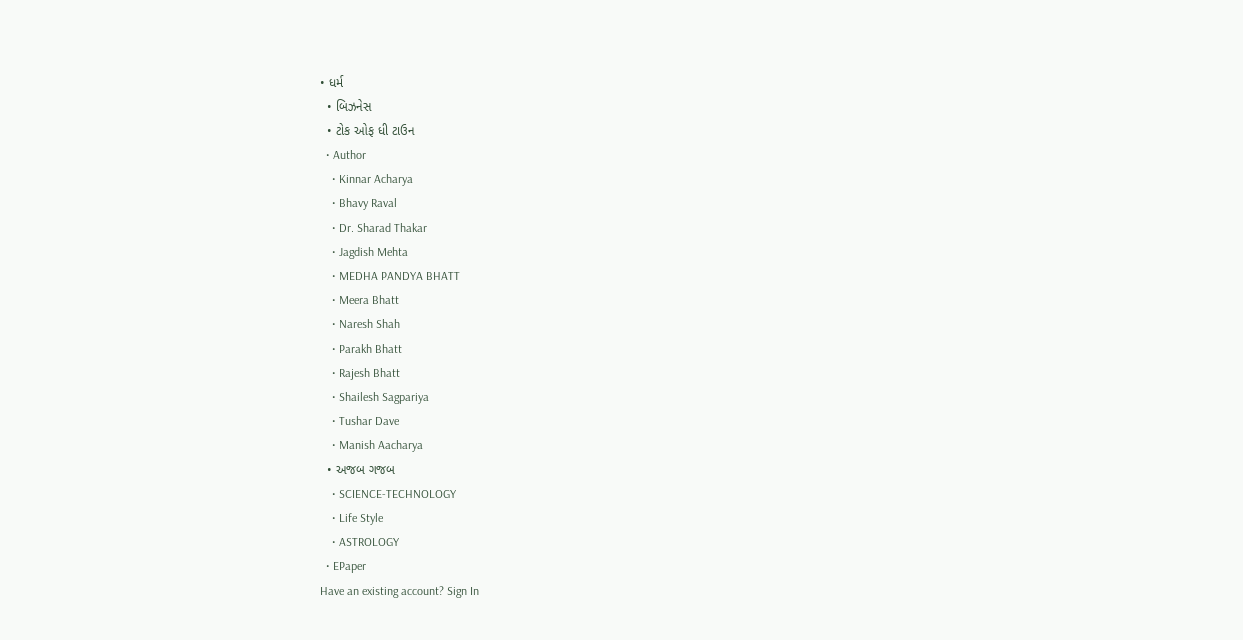• ધર્મ
  • બિઝનેસ
  • ટોક ઓફ ધી ટાઉન
  • Author
    • Kinnar Acharya
    • Bhavy Raval
    • Dr. Sharad Thakar
    • Jagdish Mehta
    • MEDHA PANDYA BHATT
    • Meera Bhatt
    • Naresh Shah
    • Parakh Bhatt
    • Rajesh Bhatt
    • Shailesh Sagpariya
    • Tushar Dave
    • Manish Aacharya
  • અજબ ગજબ
    • SCIENCE-TECHNOLOGY
    • Life Style
    • ASTROLOGY
  • EPaper
Have an existing account? Sign In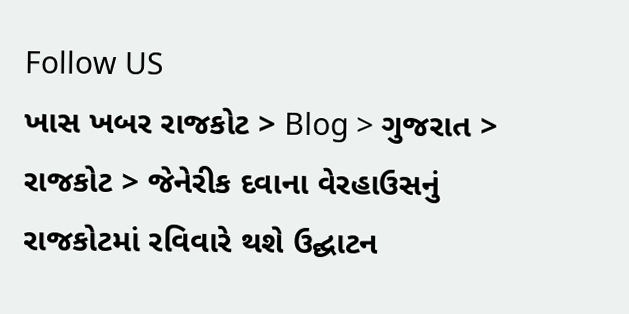Follow US
ખાસ ખબર રાજકોટ > Blog > ગુજરાત > રાજકોટ > જેનેરીક દવાના વેરહાઉસનું રાજકોટમાં રવિવારે થશે ઉદ્ઘાટન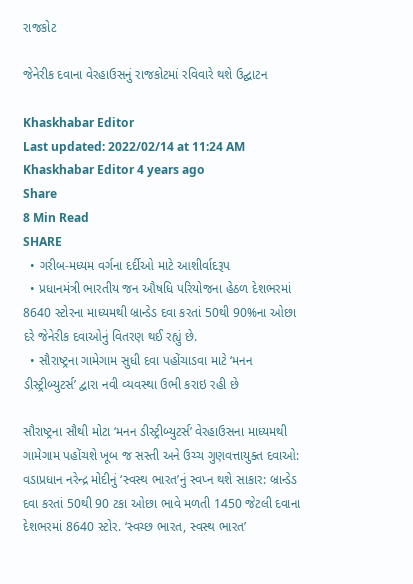રાજકોટ

જેનેરીક દવાના વેરહાઉસનું રાજકોટમાં રવિવારે થશે ઉદ્ઘાટન

Khaskhabar Editor
Last updated: 2022/02/14 at 11:24 AM
Khaskhabar Editor 4 years ago
Share
8 Min Read
SHARE
  • ગરીબ-મધ્યમ વર્ગના દર્દીઓ માટે આશીર્વાદરૂપ
  • પ્રધાનમંત્રી ભારતીય જન ઔષધિ પરિયોજના હેઠળ દેશભરમાં 8640 સ્ટોરના માધ્યમથી બ્રાન્ડેડ દવા કરતાં 50થી 90%ના ઓછા દરે જેનેરીક દવાઓનું વિતરણ થઈ રહ્યું છે.
  • સૌરાષ્ટ્રના ગામેગામ સુધી દવા પહોંચાડવા માટે ‘મનન ડીસ્ટ્રીબ્યુટર્સ’ દ્વારા નવી વ્યવસ્થા ઉભી કરાઇ રહી છે

સૌરાષ્ટ્રના સૌથી મોટા ‘મનન ડીસ્ટ્રીબ્યુટર્સ’ વેરહાઉસના માધ્યમથી ગામેગામ પહોંચશે ખૂબ જ સસ્તી અને ઉચ્ચ ગુણવત્તાયુક્ત દવાઓ: વડાપ્રધાન નરેન્દ્ર મોદીનું ‘સ્વસ્થ ભારત’નું સ્વપ્ન થશે સાકાર: બ્રાન્ડેડ દવા કરતાં 50થી 90 ટકા ઓછા ભાવે મળતી 1450 જેટલી દવાના દેશભરમાં 8640 સ્ટોર. ‘સ્વચ્છ ભારત, સ્વસ્થ ભારત’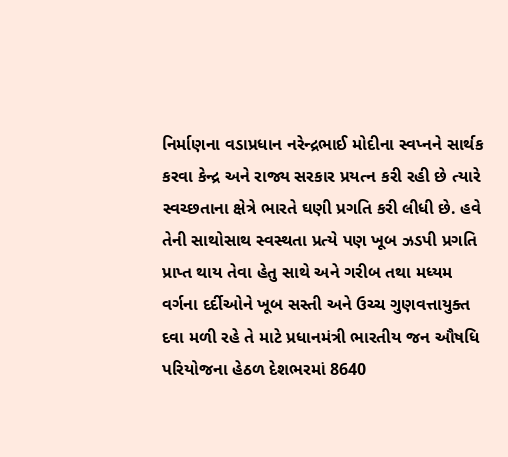નિર્માણના વડાપ્રધાન નરેન્દ્રભાઈ મોદીના સ્વપ્નને સાર્થક કરવા કેન્દ્ર અને રાજ્ય સરકાર પ્રયત્ન કરી રહી છે ત્યારે સ્વચ્છતાના ક્ષેત્રે ભારતે ઘણી પ્રગતિ કરી લીધી છે. હવે તેની સાથોસાથ સ્વસ્થતા પ્રત્યે પણ ખૂબ ઝડપી પ્રગતિ પ્રાપ્ત થાય તેવા હેતુ સાથે અને ગરીબ તથા મધ્યમ વર્ગના દર્દીઓને ખૂબ સસ્તી અને ઉચ્ચ ગુણવત્તાયુક્ત દવા મળી રહે તે માટે પ્રધાનમંત્રી ભારતીય જન ઔષધિ પરિયોજના હેઠળ દેશભરમાં 8640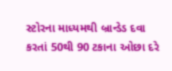સ્ટોરના માધ્યમથી બ્રાન્ડેડ દવા કરતાં 50થી 90 ટકાના ઓછા દરે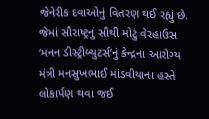જેનેરીક દવાઓનું વિતરણ થઈ રહ્યું છે. જેમાં સૌરાષ્ટ્રનું સૌથી મોટું વેરહાઉસ ‘મનન ડીસ્ટ્રીબ્યુટર્સ’નું કેન્દ્રના આરોગ્ય મંત્રી મનસુખભાઈ માંડવીયાના હસ્તે લોકાર્પણ થવા જઈ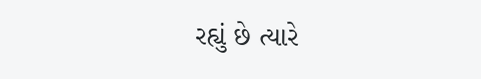રહ્યું છે ત્યારે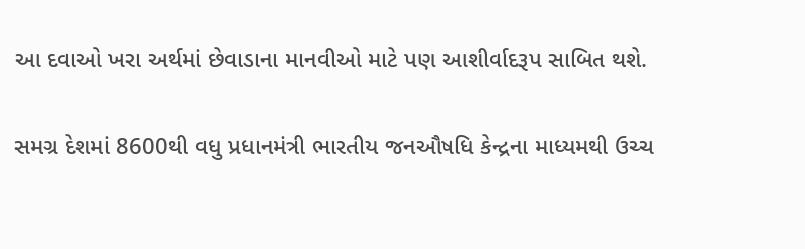આ દવાઓ ખરા અર્થમાં છેવાડાના માનવીઓ માટે પણ આશીર્વાદરૂપ સાબિત થશે.

સમગ્ર દેશમાં 8600થી વધુ પ્રધાનમંત્રી ભારતીય જનઔષધિ કેન્દ્રના માધ્યમથી ઉચ્ચ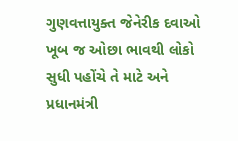ગુણવત્તાયુક્ત જેનેરીક દવાઓ ખૂબ જ ઓછા ભાવથી લોકો સુધી પહોંચે તે માટે અને પ્રધાનમંત્રી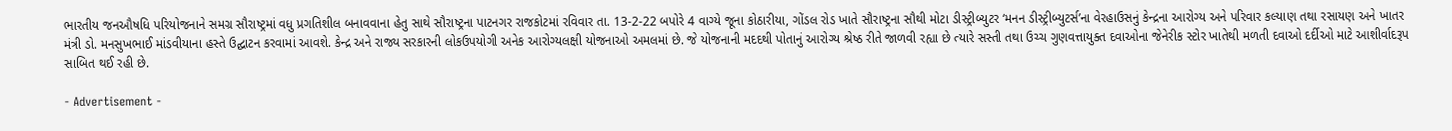ભારતીય જનઔષધિ પરિયોજનાને સમગ્ર સૌરાષ્ટ્રમાં વધુ પ્રગતિશીલ બનાવવાના હેતુ સાથે સૌરાષ્ટ્રના પાટનગર રાજકોટમાં રવિવાર તા. 13-2-22 બપોરે 4 વાગ્યે જૂના કોઠારીયા, ગોંડલ રોડ ખાતે સૌરાષ્ટ્રના સૌથી મોટા ડીસ્ટ્રીબ્યુટર ‘મનન ડીસ્ટ્રીબ્યુટર્સ’ના વેરહાઉસનું કેન્દ્રના આરોગ્ય અને પરિવાર કલ્યાણ તથા રસાયણ અને ખાતર મંત્રી ડો. મનસુખભાઈ માંડવીયાના હસ્તે ઉદ્ઘાટન કરવામાં આવશે. કેન્દ્ર અને રાજ્ય સરકારની લોકઉપયોગી અનેક આરોગ્યલક્ષી યોજનાઓ અમલમાં છે. જે યોજનાની મદદથી પોતાનું આરોગ્ય શ્રેષ્ઠ રીતે જાળવી રહ્યા છે ત્યારે સસ્તી તથા ઉચ્ચ ગુણવત્તાયુક્ત દવાઓના જેનેરીક સ્ટોર ખાતેથી મળતી દવાઓ દર્દીઓ માટે આશીર્વાદરૂપ સાબિત થઈ રહી છે.

- Advertisement -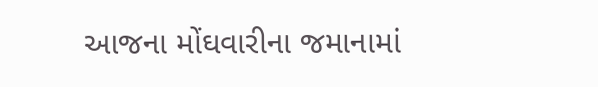આજના મોંઘવારીના જમાનામાં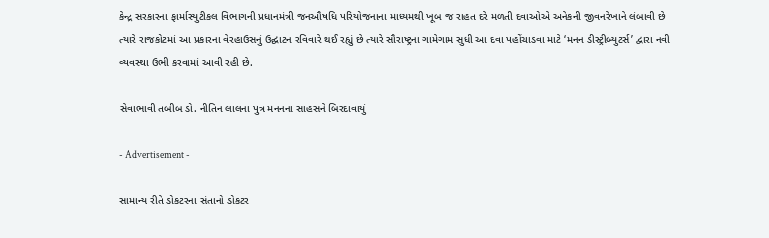કેન્દ્ર સરકારના ફાર્માસ્યુટીકલ વિભાગની પ્રધાનમંત્રી જનઔષધિ પરિયોજનાના માધ્યમથી ખૂબ જ રાહત દરે મળતી દવાઓએ અનેકની જીવનરેખાને લંબાવી છે ત્યારે રાજકોટમાં આ પ્રકારના વેરહાઉસનું ઉદ્ઘાટન રવિવારે થઈ રહ્યું છે ત્યારે સૌરાષ્ટ્રના ગામેગામ સુધી આ દવા પહોંચાડવા માટે ‘મનન ડીસ્ટ્રીબ્યુટર્સ’ દ્વારા નવી વ્યવસ્થા ઉભી કરવામાં આવી રહી છે.

સેવાભાવી તબીબ ડો. નીતિન લાલના પુત્ર મનનના સાહસને બિરદાવાયું

- Advertisement -

સામાન્ય રીતે ડોકટરના સંતાનો ડોકટર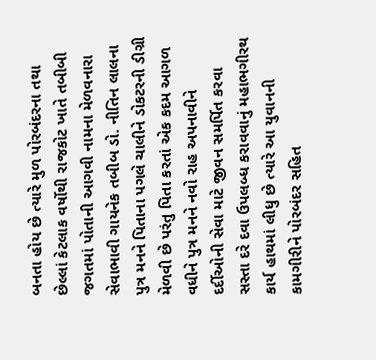બનતા હોય છે ત્યારે મુળ પોરબંદરના તથા છેલ્લાં કેટલાક વર્ષોથી રાજકોટ ખાતે તબીબી જગતમાં પોતાની આગવી નામના મેળવનારા સેવાભાવી ગાયનેક તબીબ ડો. નીતિન લાલના પુત્ર મનને પિતાના પગલે ચાલીને ડોકટરની ડીગ્રી મેળવી છે પરંતુ પિતા કરતાં એક કદમ આગળ વધીને પુત્ર મનને નવો રાહ અપનાવીને દર્દીઓની સેવા માટે જીવન સમર્પિત કરવા સસ્તા દરે દવા ઉપલબ્ધ કરાવવાનું મહાભગીરથ કાર્ય હાથમાં લીધુ છે ત્યારે આ યુવાનની કામગીરીને પોરબંદર સહિત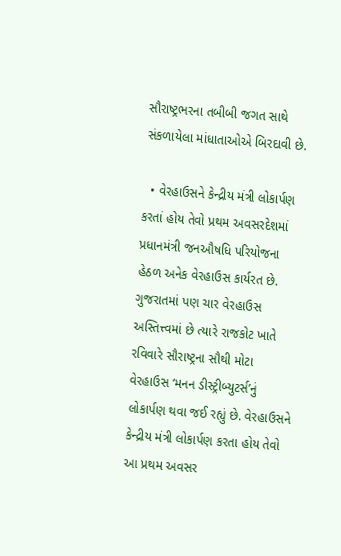સૌરાષ્ટ્રભરના તબીબી જગત સાથે સંકળાયેલા માંધાતાઓએ બિરદાવી છે.

  • વેરહાઉસને કેન્દ્રીય મંત્રી લોકાર્પણ કરતાં હોય તેવો પ્રથમ અવસરદેશમાં પ્રધાનમંત્રી જનઔષધિ પરિયોજના હેઠળ અનેક વેરહાઉસ કાર્યરત છે. ગુજરાતમાં પણ ચાર વેરહાઉસ અસ્તિત્ત્વમાં છે ત્યારે રાજકોટ ખાતે રવિવારે સૌરાષ્ટ્રના સૌથી મોટા વેરહાઉસ ‘મનન ડીસ્ટ્રીબ્યુટર્સ’નું લોકાર્પણ થવા જઈ રહ્યું છે. વેરહાઉસને કેન્દ્રીય મંત્રી લોકાર્પણ કરતા હોય તેવો આ પ્રથમ અવસર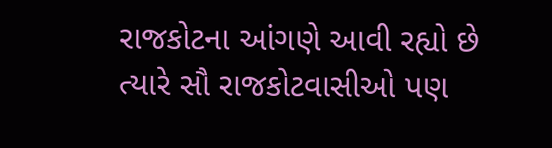રાજકોટના આંગણે આવી રહ્યો છે ત્યારે સૌ રાજકોટવાસીઓ પણ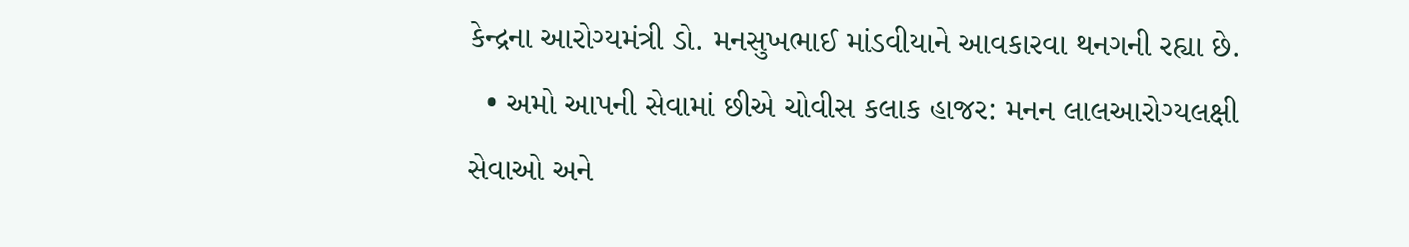કેન્દ્રના આરોગ્યમંત્રી ડો. મનસુખભાઈ માંડવીયાને આવકારવા થનગની રહ્યા છે.
  • અમો આપની સેવામાં છીએ ચોવીસ કલાક હાજર: મનન લાલઆરોગ્યલક્ષી સેવાઓ અને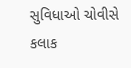સુવિધાઓ ચોવીસે કલાક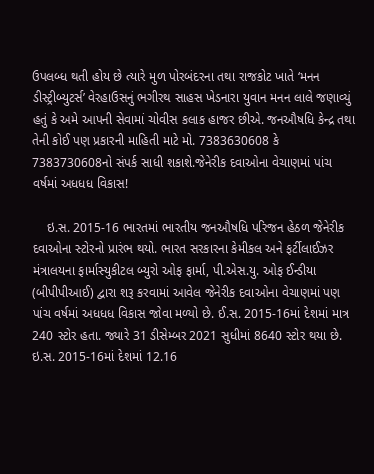ઉપલબ્ધ થતી હોય છે ત્યારે મુળ પોરબંદરના તથા રાજકોટ ખાતે ‘મનન ડીસ્ટ્રીબ્યુટર્સ’ વેરહાઉસનું ભગીરથ સાહસ ખેડનારા યુવાન મનન લાલે જણાવ્યું હતું કે અમે આપની સેવામાં ચોવીસ કલાક હાજર છીએ. જનઔષધિ કેન્દ્ર તથા તેની કોઈ પણ પ્રકારની માહિતી માટે મો. 7383630608 કે 7383730608નો સંપર્ક સાધી શકાશે.જેનેરીક દવાઓના વેચાણમાં પાંચ વર્ષમાં અધધધ વિકાસ!

    ઇ.સ. 2015-16 ભારતમાં ભારતીય જનઔષધિ પરિજન હેઠળ જેનેરીક દવાઓના સ્ટોરનો પ્રારંભ થયો. ભારત સરકારના કેમીકલ અને ફર્ટીલાઈઝર મંત્રાલયના ફાર્માસ્યુકીટલ બ્યુરો ઓફ ફાર્મા, પી.એસ.યુ. ઓફ ઈન્ડીયા (બીપીપીઆઈ) દ્વારા શરૂ કરવામાં આવેલ જેનેરીક દવાઓના વેચાણમાં પણ પાંચ વર્ષમાં અધધધ વિકાસ જોવા મળ્યો છે. ઈ.સ. 2015-16માં દેશમાં માત્ર 240 સ્ટોર હતા. જ્યારે 31 ડીસેમ્બર 2021 સુધીમાં 8640 સ્ટોર થયા છે. ઇ.સ. 2015-16માં દેશમાં 12.16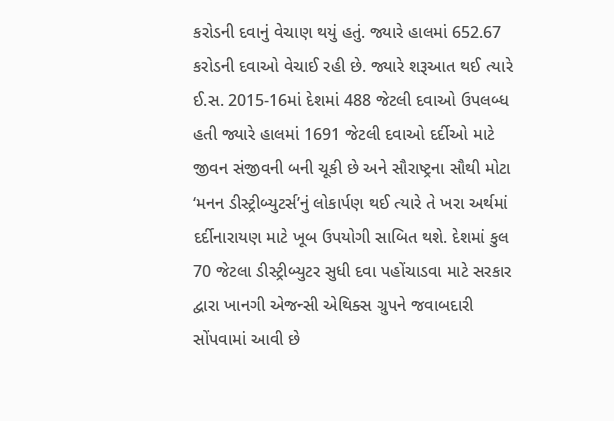કરોડની દવાનું વેચાણ થયું હતું. જ્યારે હાલમાં 652.67 કરોડની દવાઓ વેચાઈ રહી છે. જ્યારે શરૂઆત થઈ ત્યારે ઈ.સ. 2015-16માં દેશમાં 488 જેટલી દવાઓ ઉપલબ્ધ હતી જ્યારે હાલમાં 1691 જેટલી દવાઓ દર્દીઓ માટે જીવન સંજીવની બની ચૂકી છે અને સૌરાષ્ટ્રના સૌથી મોટા ‘મનન ડીસ્ટ્રીબ્યુટર્સ’નું લોકાર્પણ થઈ ત્યારે તે ખરા અર્થમાં દર્દીનારાયણ માટે ખૂબ ઉપયોગી સાબિત થશે. દેશમાં કુલ 70 જેટલા ડીસ્ટ્રીબ્યુટર સુધી દવા પહોંચાડવા માટે સરકાર દ્વારા ખાનગી એજન્સી એથિક્સ ગ્રુપને જવાબદારી સોંપવામાં આવી છે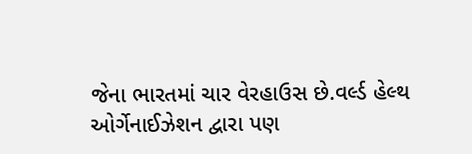જેના ભારતમાં ચાર વેરહાઉસ છે.વર્લ્ડ હેલ્થ ઓર્ગેનાઈઝેશન દ્વારા પણ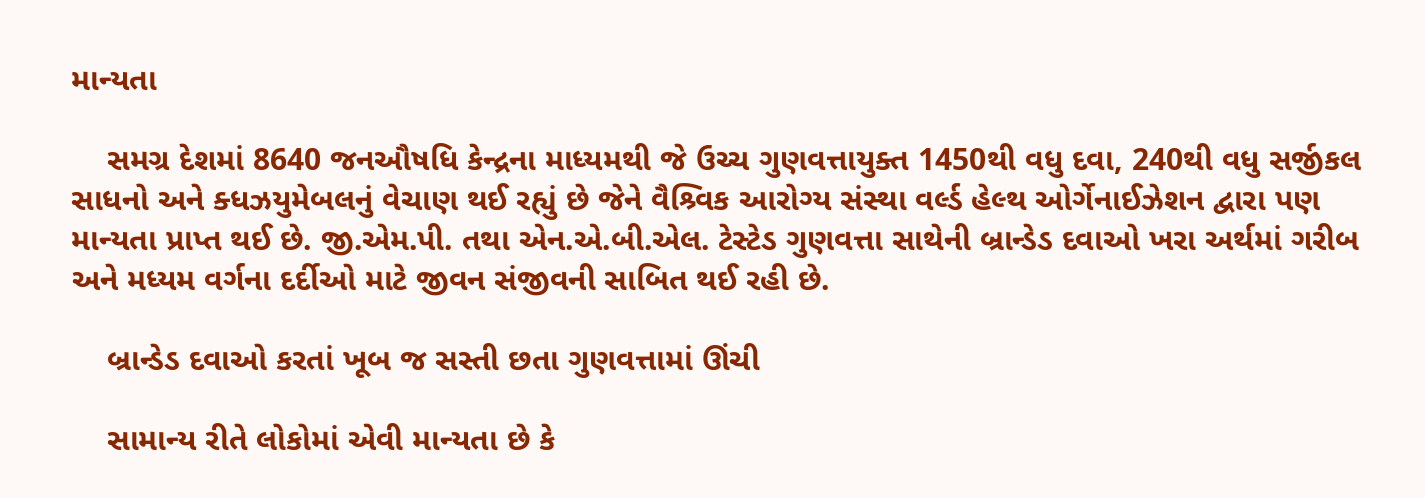માન્યતા

    સમગ્ર દેશમાં 8640 જનઔષધિ કેન્દ્રના માધ્યમથી જે ઉચ્ચ ગુણવત્તાયુક્ત 1450થી વધુ દવા, 240થી વધુ સર્જીકલ સાધનો અને ક્ધઝયુમેબલનું વેચાણ થઈ રહ્યું છે જેને વૈશ્ર્વિક આરોગ્ય સંસ્થા વર્લ્ડ હેલ્થ ઓર્ગેનાઈઝેશન દ્વારા પણ માન્યતા પ્રાપ્ત થઈ છે. જી.એમ.પી. તથા એન.એ.બી.એલ. ટેસ્ટેડ ગુણવત્તા સાથેની બ્રાન્ડેડ દવાઓ ખરા અર્થમાં ગરીબ અને મધ્યમ વર્ગના દર્દીઓ માટે જીવન સંજીવની સાબિત થઈ રહી છે.

    બ્રાન્ડેડ દવાઓ કરતાં ખૂબ જ સસ્તી છતા ગુણવત્તામાં ઊંચી

    સામાન્ય રીતે લોકોમાં એવી માન્યતા છે કે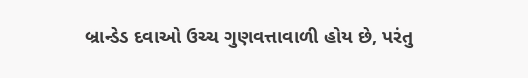બ્રાન્ડેડ દવાઓ ઉચ્ચ ગુણવત્તાવાળી હોય છે, પરંતુ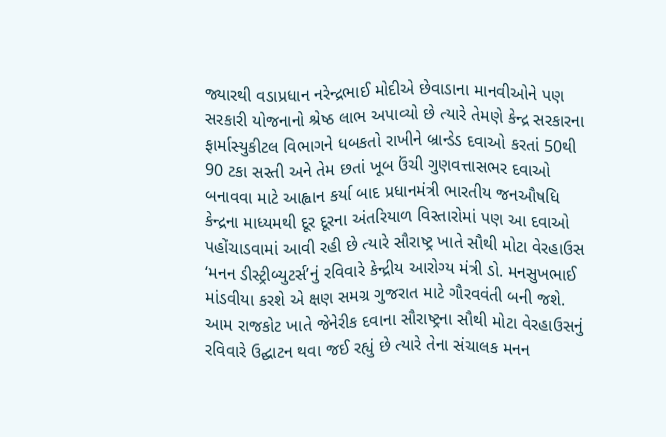જ્યારથી વડાપ્રધાન નરેન્દ્રભાઈ મોદીએ છેવાડાના માનવીઓને પણ સરકારી યોજનાનો શ્રેષ્ઠ લાભ અપાવ્યો છે ત્યારે તેમણે કેન્દ્ર સરકારના ફાર્માસ્યુકીટલ વિભાગને ધબકતો રાખીને બ્રાન્ડેડ દવાઓ કરતાં 50થી 90 ટકા સસ્તી અને તેમ છતાં ખૂબ ઉંચી ગુણવત્તાસભર દવાઓ બનાવવા માટે આહ્વાન કર્યા બાદ પ્રધાનમંત્રી ભારતીય જનઔષધિ કેન્દ્રના માધ્યમથી દૂર દૂરના અંતરિયાળ વિસ્તારોમાં પણ આ દવાઓ પહોંચાડવામાં આવી રહી છે ત્યારે સૌરાષ્ટ્ર ખાતે સૌથી મોટા વેરહાઉસ ‘મનન ડીસ્ટ્રીબ્યુટર્સ’નું રવિવારે કેન્દ્રીય આરોગ્ય મંત્રી ડો. મનસુખભાઈ માંડવીયા કરશે એ ક્ષણ સમગ્ર ગુજરાત માટે ગૌરવવંતી બની જશે. આમ રાજકોટ ખાતે જેનેરીક દવાના સૌરાષ્ટ્રના સૌથી મોટા વેરહાઉસનું રવિવારે ઉદ્ઘાટન થવા જઈ રહ્યું છે ત્યારે તેના સંચાલક મનન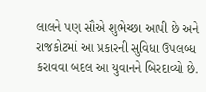લાલને પણ સૌએ શુભેચ્છા આપી છે અને રાજકોટમાં આ પ્રકારની સુવિધા ઉપલબ્ધ કરાવવા બદલ આ યુવાનને બિરદાવ્યો છે.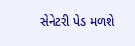સેનેટરી પેડ મળશે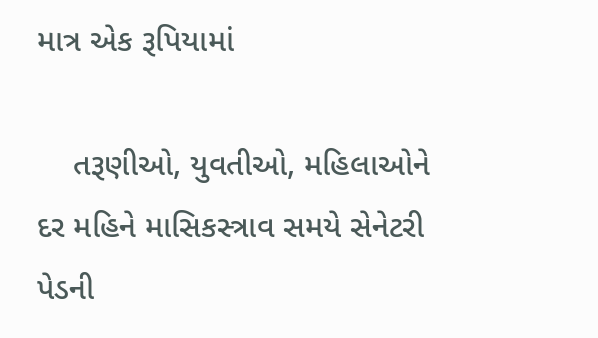માત્ર એક રૂપિયામાં

    તરૂણીઓ, યુવતીઓ, મહિલાઓને દર મહિને માસિકસ્ત્રાવ સમયે સેનેટરી પેડની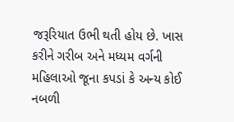જરૂરિયાત ઉભી થતી હોય છે. ખાસ કરીને ગરીબ અને મધ્યમ વર્ગની મહિલાઓ જૂના કપડાં કે અન્ય કોઈ નબળી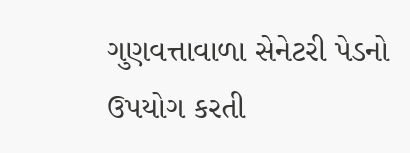ગુણવત્તાવાળા સેનેટરી પેડનો ઉપયોગ કરતી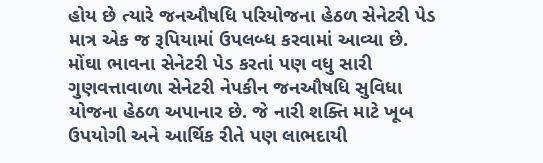હોય છે ત્યારે જનઔષધિ પરિયોજના હેઠળ સેનેટરી પેડ માત્ર એક જ રૂપિયામાં ઉપલબ્ધ કરવામાં આવ્યા છે. મોંઘા ભાવના સેનેટરી પેડ કરતાં પણ વધુ સારી ગુણવત્તાવાળા સેનેટરી નેપકીન જનઔષધિ સુવિધા યોજના હેઠળ અપાનાર છે. જે નારી શક્તિ માટે ખૂબ ઉપયોગી અને આર્થિક રીતે પણ લાભદાયી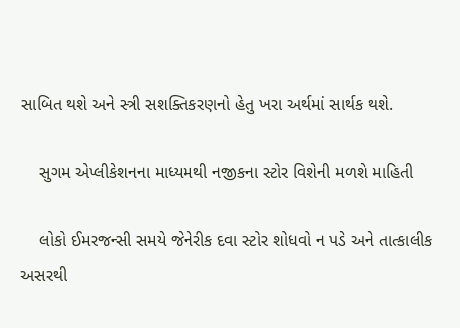સાબિત થશે અને સ્ત્રી સશક્તિકરણનો હેતુ ખરા અર્થમાં સાર્થક થશે.

    સુગમ એપ્લીકેશનના માધ્યમથી નજીકના સ્ટોર વિશેની મળશે માહિતી

    લોકો ઈમરજન્સી સમયે જેનેરીક દવા સ્ટોર શોધવો ન પડે અને તાત્કાલીક અસરથી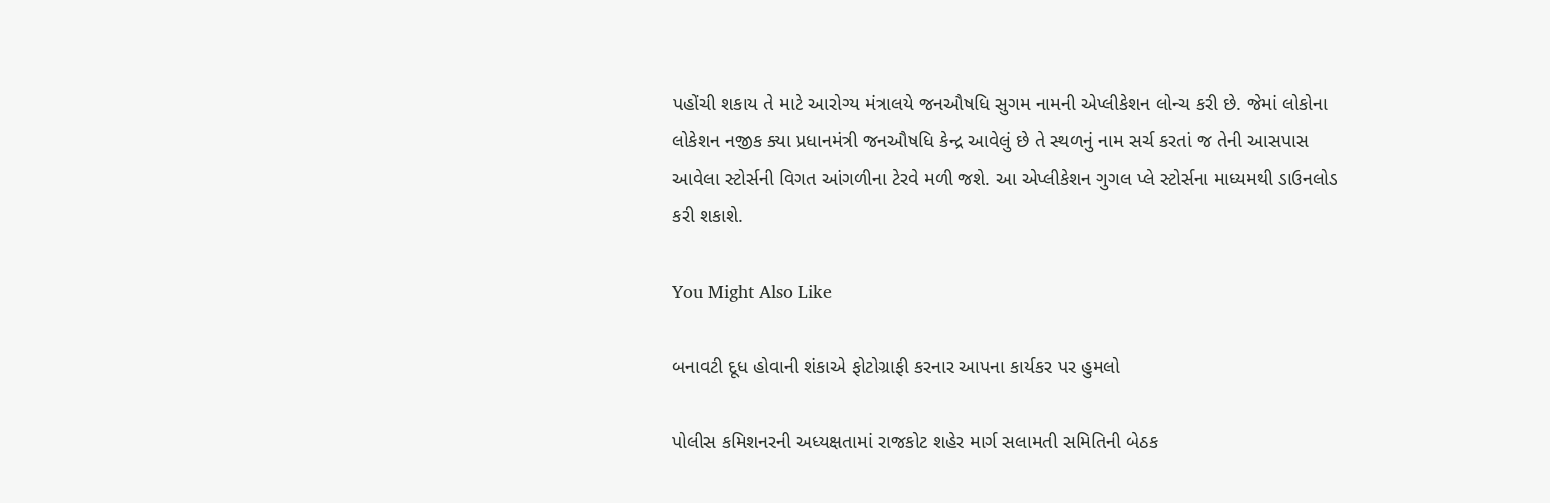પહોંચી શકાય તે માટે આરોગ્ય મંત્રાલયે જનઔષધિ સુગમ નામની એપ્લીકેશન લોન્ચ કરી છે. જેમાં લોકોના લોકેશન નજીક ક્યા પ્રધાનમંત્રી જનઔષધિ કેન્દ્ર આવેલું છે તે સ્થળનું નામ સર્ચ કરતાં જ તેની આસપાસ આવેલા સ્ટોર્સની વિગત આંગળીના ટેરવે મળી જશે. આ એપ્લીકેશન ગુગલ પ્લે સ્ટોર્સના માધ્યમથી ડાઉનલોડ કરી શકાશે.

You Might Also Like

બનાવટી દૂધ હોવાની શંકાએ ફોટોગ્રાફી કરનાર આપના કાર્યકર પર હુમલો

પોલીસ કમિશનરની અધ્યક્ષતામાં રાજકોટ શહેર માર્ગ સલામતી સમિતિની બેઠક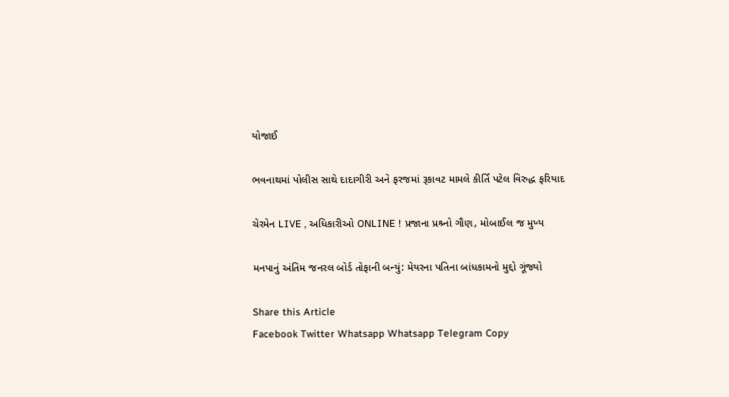યોજાઈ

ભવનાથમાં પોલીસ સાથે દાદાગીરી અને ફરજમાં રૂકાવટ મામલે કીર્તિ પટેલ વિરુદ્ધ ફરિયાદ

ચેરમેન LIVE , અધિકારીઓ ONLINE ! પ્રજાના પ્રશ્ર્નો ગૌણ, મોબાઈલ જ મુખ્ય

મનપાનું અંતિમ જનરલ બોર્ડ તોફાની બન્યું: મેયરના પતિના બાંધકામનો મુદ્દો ગૂંજ્યો

Share this Article
Facebook Twitter Whatsapp Whatsapp Telegram Copy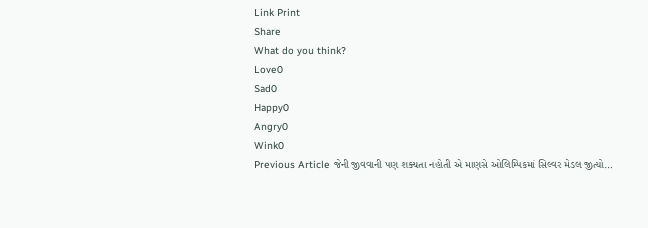Link Print
Share
What do you think?
Love0
Sad0
Happy0
Angry0
Wink0
Previous Article જેની જીવવાની પણ શક્યતા નહોતી એ માણસે ઓલિમ્પિકમાં સિલ્વર મેડલ જીત્યો…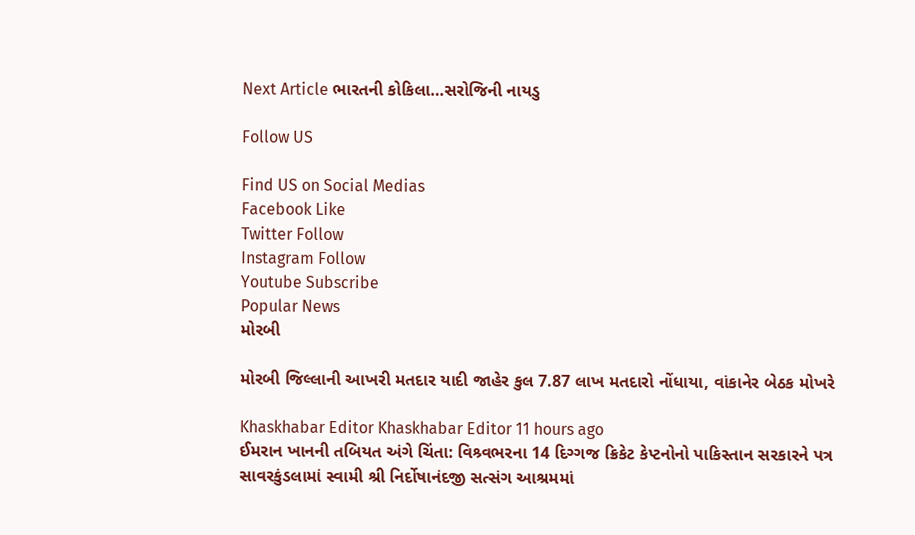Next Article ભારતની કોકિલા…સરોજિની નાયડુ

Follow US

Find US on Social Medias
Facebook Like
Twitter Follow
Instagram Follow
Youtube Subscribe
Popular News
મોરબી

મોરબી જિલ્લાની આખરી મતદાર યાદી જાહેર કુલ 7.87 લાખ મતદારો નોંધાયા, વાંકાનેર બેઠક મોખરે

Khaskhabar Editor Khaskhabar Editor 11 hours ago
ઈમરાન ખાનની તબિયત અંગે ચિંતા: વિશ્ર્વભરના 14 દિગ્ગજ ક્રિકેટ કેપ્ટનોનો પાકિસ્તાન સરકારને પત્ર
સાવરકુંડલામાં સ્વામી શ્રી નિર્દોષાનંદજી સત્સંગ આશ્રમમાં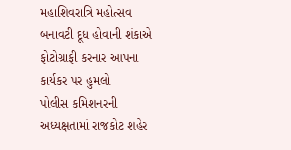મહાશિવરાત્રિ મહોત્સવ
બનાવટી દૂધ હોવાની શંકાએ ફોટોગ્રાફી કરનાર આપના કાર્યકર પર હુમલો
પોલીસ કમિશનરની અધ્યક્ષતામાં રાજકોટ શહેર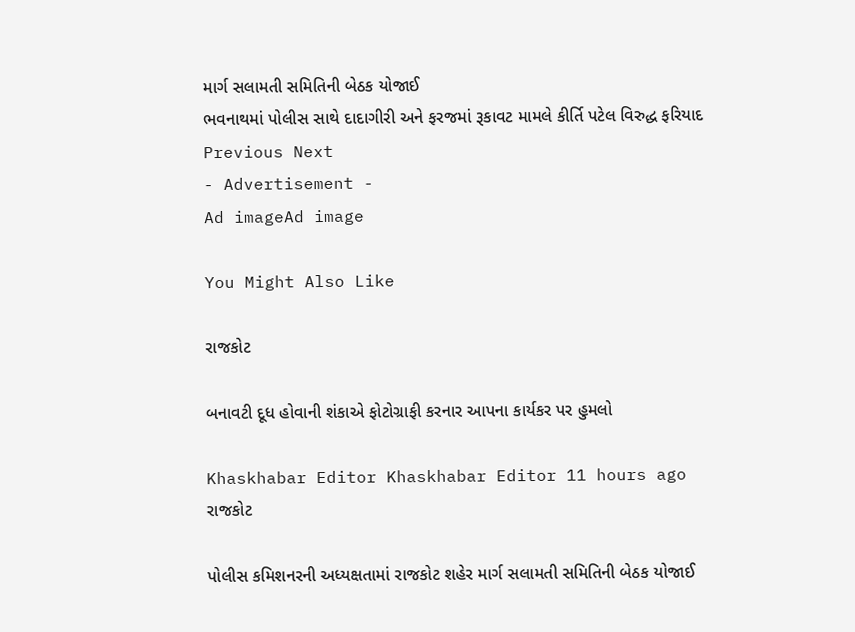માર્ગ સલામતી સમિતિની બેઠક યોજાઈ
ભવનાથમાં પોલીસ સાથે દાદાગીરી અને ફરજમાં રૂકાવટ મામલે કીર્તિ પટેલ વિરુદ્ધ ફરિયાદ
Previous Next
- Advertisement -
Ad imageAd image

You Might Also Like

રાજકોટ

બનાવટી દૂધ હોવાની શંકાએ ફોટોગ્રાફી કરનાર આપના કાર્યકર પર હુમલો

Khaskhabar Editor Khaskhabar Editor 11 hours ago
રાજકોટ

પોલીસ કમિશનરની અધ્યક્ષતામાં રાજકોટ શહેર માર્ગ સલામતી સમિતિની બેઠક યોજાઈ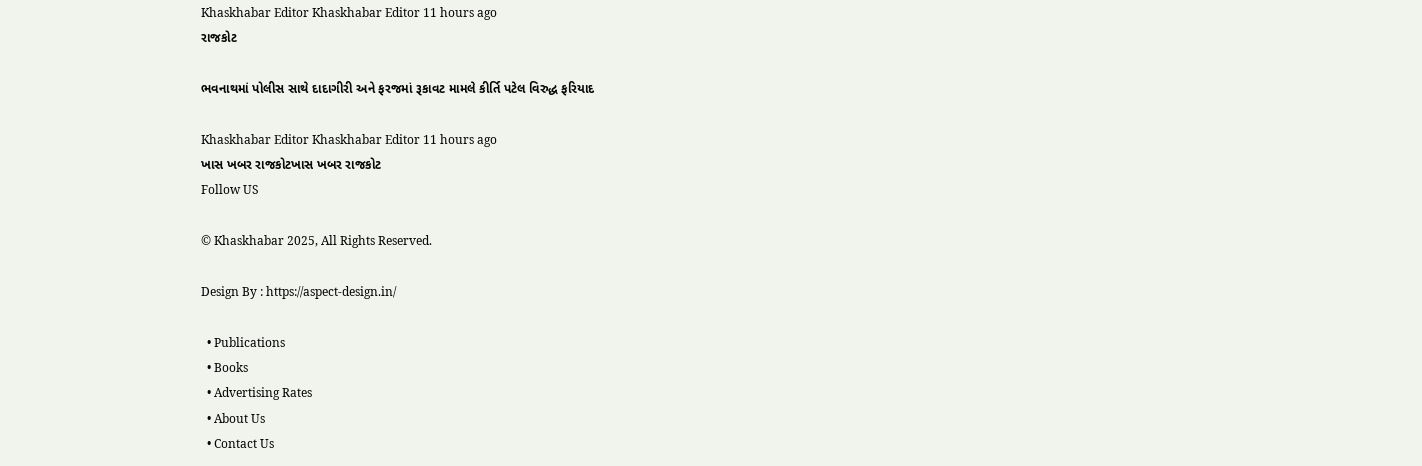Khaskhabar Editor Khaskhabar Editor 11 hours ago
રાજકોટ

ભવનાથમાં પોલીસ સાથે દાદાગીરી અને ફરજમાં રૂકાવટ મામલે કીર્તિ પટેલ વિરુદ્ધ ફરિયાદ

Khaskhabar Editor Khaskhabar Editor 11 hours ago
ખાસ ખબર રાજકોટખાસ ખબર રાજકોટ
Follow US

© Khaskhabar 2025, All Rights Reserved.

Design By : https://aspect-design.in/

  • Publications
  • Books
  • Advertising Rates
  • About Us
  • Contact Us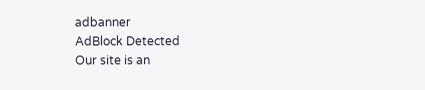adbanner
AdBlock Detected
Our site is an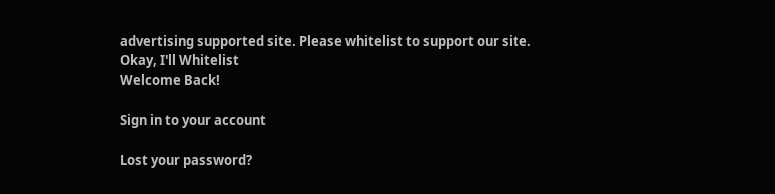advertising supported site. Please whitelist to support our site.
Okay, I'll Whitelist
Welcome Back!

Sign in to your account

Lost your password?